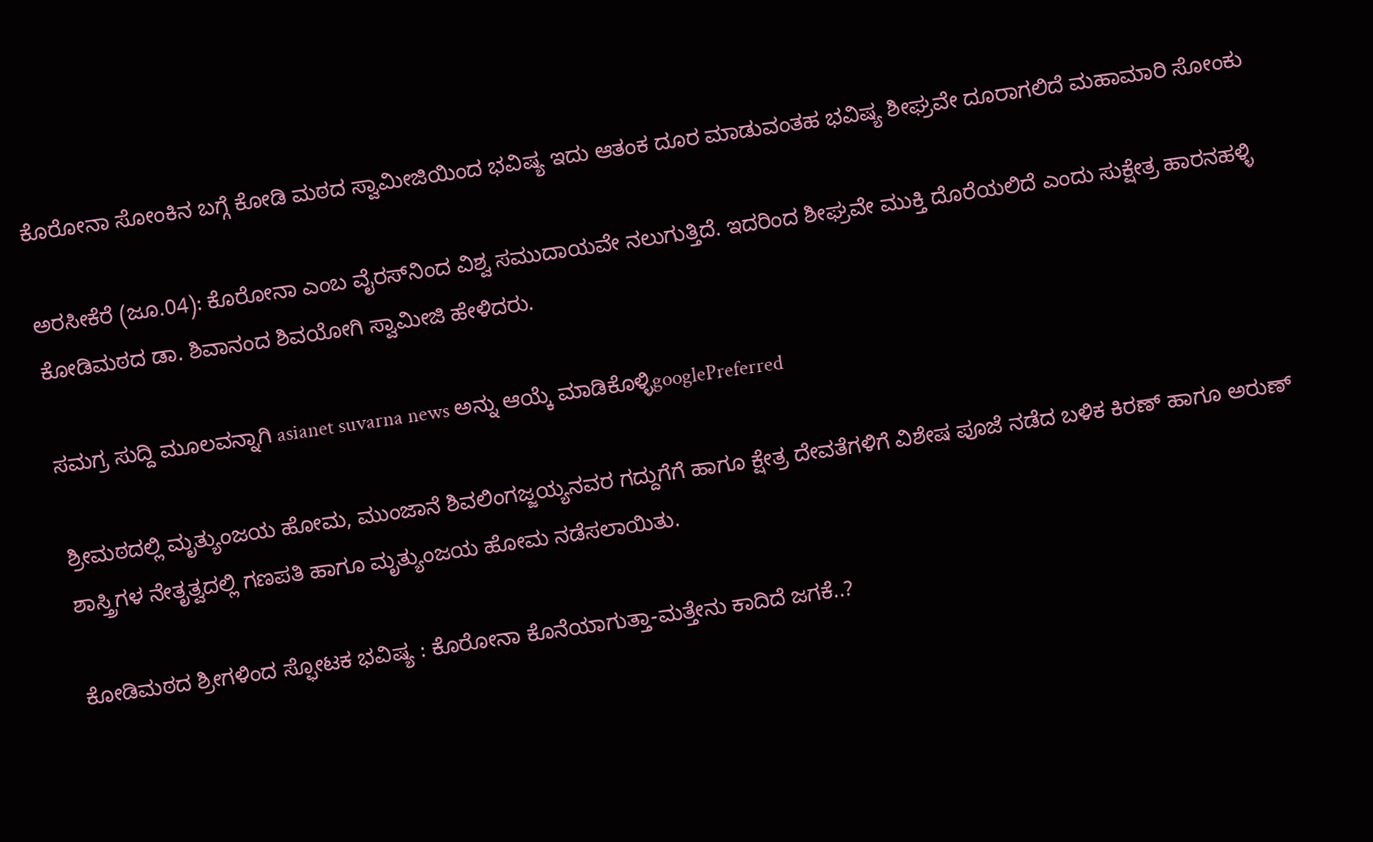ಕೊರೋನಾ ಸೋಂಕಿನ ಬಗ್ಗೆ ಕೋಡಿ ಮಠದ ಸ್ವಾಮೀಜಿಯಿಂದ ಭವಿಷ್ಯ ಇದು ಆತಂಕ ದೂರ ಮಾಡುವಂತಹ ಭವಿಷ್ಯ ಶೀಘ್ರವೇ ದೂರಾಗಲಿದೆ ಮಹಾಮಾರಿ ಸೋಂಕು

ಅರಸೀಕೆರೆ (ಜೂ.04): ಕೊರೋನಾ ಎಂಬ ವೈರಸ್‌ನಿಂದ ವಿಶ್ವ ಸಮುದಾಯವೇ ನಲುಗುತ್ತಿದೆ. ಇದರಿಂದ ಶೀಘ್ರವೇ ಮುಕ್ತಿ ದೊರೆಯಲಿದೆ ಎಂದು ಸುಕ್ಷೇತ್ರ ಹಾರನಹಳ್ಳಿ ಕೋಡಿಮಠದ ಡಾ. ಶಿವಾನಂದ ಶಿವಯೋಗಿ ಸ್ವಾಮೀಜಿ ಹೇಳಿದರು.

ಸಮಗ್ರ ಸುದ್ದಿ ಮೂಲವನ್ನಾಗಿ asianet suvarna news ಅನ್ನು ಆಯ್ಕೆ ಮಾಡಿಕೊಳ್ಳಿgooglePreferred

ಶ್ರೀಮಠದಲ್ಲಿ ಮೃತ್ಯುಂಜಯ ಹೋಮ, ಮುಂಜಾನೆ ಶಿವಲಿಂಗಜ್ಜಯ್ಯನವರ ಗದ್ದುಗೆಗೆ ಹಾಗೂ ಕ್ಷೇತ್ರ ದೇವತೆಗಳಿಗೆ ವಿಶೇಷ ಪೂಜೆ ನಡೆದ ಬಳಿಕ ಕಿರಣ್ ಹಾಗೂ ಅರುಣ್ ಶಾಸ್ತ್ರಿಗಳ ನೇತೃತ್ವದಲ್ಲಿ ಗಣಪತಿ ಹಾಗೂ ಮೃತ್ಯುಂಜಯ ಹೋಮ ನಡೆಸಲಾಯಿತು.

ಕೋಡಿಮಠದ ಶ್ರೀಗಳಿಂದ ಸ್ಫೋಟಕ ಭವಿಷ್ಯ : ಕೊರೋನಾ ಕೊನೆಯಾಗುತ್ತಾ-ಮತ್ತೇನು ಕಾದಿದೆ ಜಗಕೆ..?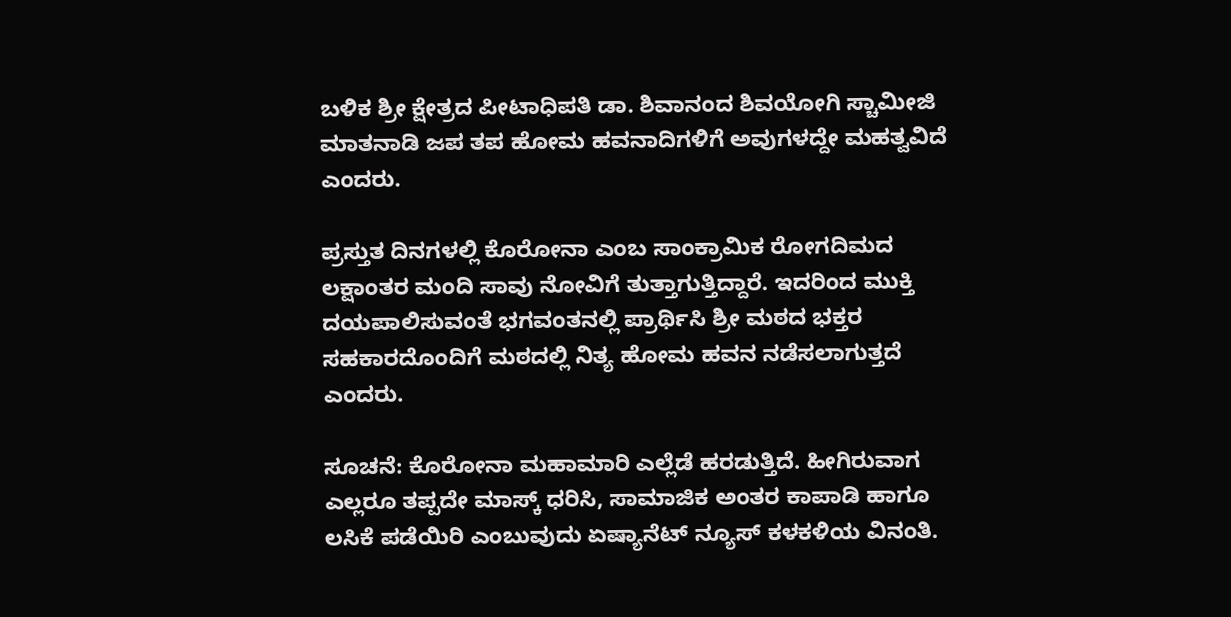ಬಳಿಕ ಶ್ರೀ ಕ್ಷೇತ್ರದ ಪೀಟಾಧಿಪತಿ ಡಾ. ಶಿವಾನಂದ ಶಿವಯೋಗಿ ಸ್ಚಾಮೀಜಿ ಮಾತನಾಡಿ ಜಪ ತಪ ಹೋಮ ಹವನಾದಿಗಳಿಗೆ ಅವುಗಳದ್ದೇ ಮಹತ್ವವಿದೆ ಎಂದರು.

ಪ್ರಸ್ತುತ ದಿನಗಳಲ್ಲಿ ಕೊರೋನಾ ಎಂಬ ಸಾಂಕ್ರಾಮಿಕ ರೋಗದಿಮದ ಲಕ್ಷಾಂತರ ಮಂದಿ ಸಾವು ನೋವಿಗೆ ತುತ್ತಾಗುತ್ತಿದ್ದಾರೆ. ಇದರಿಂದ ಮುಕ್ತಿ ದಯಪಾಲಿಸುವಂತೆ ಭಗವಂತನಲ್ಲಿ ಪ್ರಾರ್ಥಿಸಿ ಶ್ರೀ ಮಠದ ಭಕ್ತರ ಸಹಕಾರದೊಂದಿಗೆ ಮಠದಲ್ಲಿ ನಿತ್ಯ ಹೋಮ ಹವನ ನಡೆಸಲಾಗುತ್ತದೆ ಎಂದರು.

ಸೂಚನೆ: ಕೊರೋನಾ ಮಹಾಮಾರಿ ಎಲ್ಲೆಡೆ ಹರಡುತ್ತಿದೆ. ಹೀಗಿರುವಾಗ ಎಲ್ಲರೂ ತಪ್ಪದೇ ಮಾಸ್ಕ್ ಧರಿಸಿ, ಸಾಮಾಜಿಕ ಅಂತರ ಕಾಪಾಡಿ ಹಾಗೂ ಲಸಿಕೆ ಪಡೆಯಿರಿ ಎಂಬುವುದು ಏಷ್ಯಾನೆಟ್‌ ನ್ಯೂಸ್‌ ಕಳಕಳಿಯ ವಿನಂತಿ.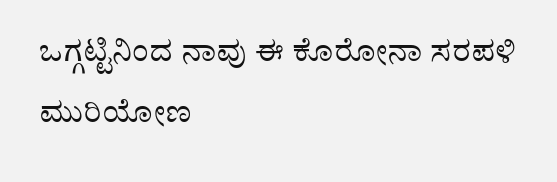ಒಗ್ಗಟ್ಟಿನಿಂದ ನಾವು ಈ ಕೊರೋನಾ ಸರಪಳಿ ಮುರಿಯೋಣ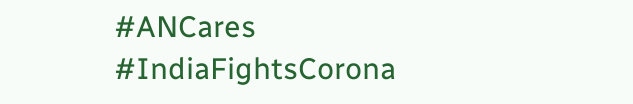#ANCares #IndiaFightsCorona